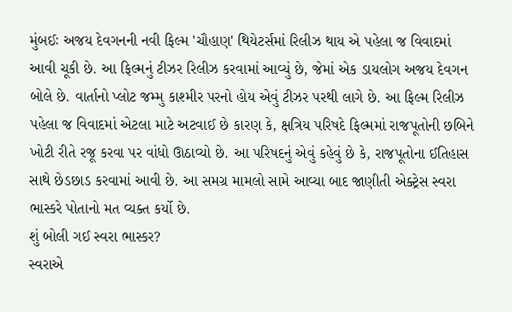મુંબઈઃ અજય દેવગનની નવી ફિલ્મ 'ચૌહાણ' થિયેટર્સમાં રિલીઝ થાય એ પહેલા જ વિવાદમાં આવી ચૂકી છે. આ ફિલ્મનું ટીઝર રિલીઝ કરવામાં આવ્યું છે, જેમાં એક ડાયલોગ અજય દેવગન બોલે છે. વાર્તાનો પ્લોટ જમ્મુ કાશ્મીર પરનો હોય એવું ટીઝર પરથી લાગે છે. આ ફિલ્મ રિલીઝ પહેલા જ વિવાદમાં એટલા માટે અટવાઈ છે કારણ કે, ક્ષત્રિય પરિષદે ફિલ્મમાં રાજપૂતોની છબિને ખોટી રીતે રજૂ કરવા પર વાંધો ઊઠાવ્યો છે. આ પરિષદનું એવું કહેવું છે કે, રાજપૂતોના ઈતિહાસ સાથે છેડછાડ કરવામાં આવી છે. આ સમગ્ર મામલો સામે આવ્યા બાદ જાણીતી એક્ટ્રેસ સ્વરા ભાસ્કરે પોતાનો મત વ્યક્ત કર્યો છે.
શું બોલી ગઈ સ્વરા ભાસ્કર?
સ્વરાએ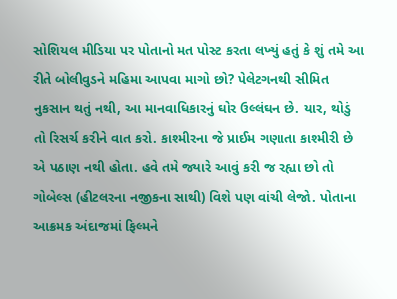સોશિયલ મીડિયા પર પોતાનો મત પોસ્ટ કરતા લખ્યું હતું કે શું તમે આ રીતે બોલીવુડને મહિમા આપવા માગો છો? પેલેટગનથી સીમિત નુકસાન થતું નથી, આ માનવાધિકારનું ઘોર ઉલ્લંઘન છે. યાર, થોડું તો રિસર્ચ કરીને વાત કરો. કાશ્મીરના જે પ્રાઈમ ગણાતા કાશ્મીરી છે એ પઠાણ નથી હોતા. હવે તમે જ્યારે આવું કરી જ રહ્યા છો તો ગોબેલ્સ (હીટલરના નજીકના સાથી) વિશે પણ વાંચી લેજો. પોતાના આક્રમક અંદાજમાં ફિલ્મને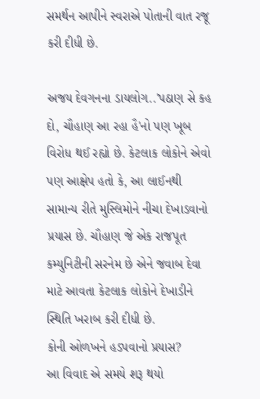સમર્થન આપીને સ્વરાએ પોતાની વાત રજૂ કરી દીધી છે.

અજય દેવગનના ડાયલોગ..'પઠાણ સે કહ દો, ચૌહાણ આ રહા હૈ'નો પણ ખૂબ વિરોધ થઈ રહ્યો છે. કેટલાક લોકોને એવો પણ આક્ષેપ હતો કે, આ લાઈનથી સામાન્ય રીતે મુસ્લિમોને નીચા દેખાડવાનો પ્રયાસ છે. ચૌહાણ જે એક રાજપૂત કમ્યુનિટીની સરનેમ છે એને જવાબ દેવા માટે આવતા કેટલાક લોકોને દેખાડીને સ્થિતિ ખરાબ કરી દીધી છે.
કોની ઓળખને હડપવાનો પ્રયાસ?
આ વિવાદ એ સમયે શરૂ થયો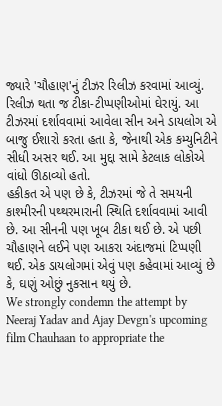જ્યારે 'ચૌહાણ'નું ટીઝર રિલીઝ કરવામાં આવ્યું. રિલીઝ થતા જ ટીકા-ટીપ્પણીઓમાં ઘેરાયું. આ ટીઝરમાં દર્શાવવામાં આવેલા સીન અને ડાયલોગ એ બાજુ ઈશારો કરતા હતા કે, જેનાથી એક કમ્યુનિટીને સીધી અસર થઈ. આ મુદ્દા સામે કેટલાક લોકોએ વાંધો ઊઠાવ્યો હતો.
હકીકત એ પણ છે કે, ટીઝરમાં જે તે સમયની કાશ્મીરની પથ્થરમારાની સ્થિતિ દર્શાવવામાં આવી છે. આ સીનની પણ ખૂબ ટીકા થઈ છે. એ પછી ચૌહાણને લઈને પણ આકરા અંદાજમાં ટિપ્પણી થઈ. એક ડાયલોગમાં એવું પણ કહેવામાં આવ્યું છે કે, ઘણું ઓછું નુકસાન થયું છે.
We strongly condemn the attempt by Neeraj Yadav and Ajay Devgn's upcoming film Chauhaan to appropriate the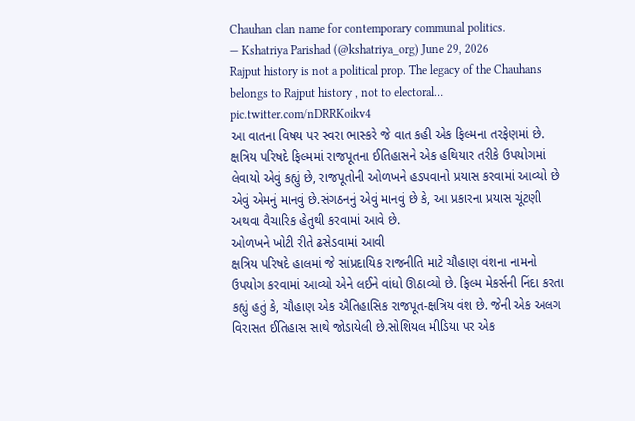Chauhan clan name for contemporary communal politics.
— Kshatriya Parishad (@kshatriya_org) June 29, 2026
Rajput history is not a political prop. The legacy of the Chauhans belongs to Rajput history , not to electoral… pic.twitter.com/nDRRKoikv4
આ વાતના વિષય પર સ્વરા ભાસ્કરે જે વાત કહી એક ફિલ્મના તરફેણમાં છે. ક્ષત્રિય પરિષદે ફિલ્મમાં રાજપૂતના ઈતિહાસને એક હથિયાર તરીકે ઉપયોગમાં લેવાયો એવું કહ્યું છે, રાજપૂતોની ઓળખને હડપવાનો પ્રયાસ કરવામાં આવ્યો છે એવું એમનું માનવું છે.સંગઠનનું એવું માનવું છે કે, આ પ્રકારના પ્રયાસ ચૂંટણી અથવા વૈચારિક હેતુથી કરવામાં આવે છે.
ઓળખને ખોટી રીતે ઢસેડવામાં આવી
ક્ષત્રિય પરિષદે હાલમાં જે સાંપ્રદાયિક રાજનીતિ માટે ચૌહાણ વંશના નામનો ઉપયોગ કરવામાં આવ્યો એને લઈને વાંધો ઊઠાવ્યો છે. ફિલ્મ મેકર્સની નિંદા કરતા કહ્યું હતું કે, ચૌહાણ એક ઐતિહાસિક રાજપૂત-ક્ષત્રિય વંશ છે. જેની એક અલગ વિરાસત ઈતિહાસ સાથે જોડાયેલી છે.સોશિયલ મીડિયા પર એક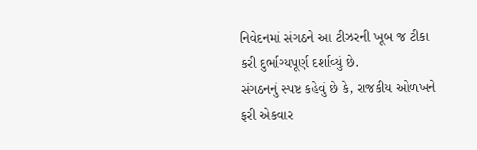નિવેદનમાં સંગઠને આ ટીઝરની ખૂબ જ ટીકા કરી દુર્ભાગ્યપૂર્ણ દર્શાવ્યું છે.
સંગઠનનું સ્પષ્ટ કહેવું છે કે, રાજકીય ઓળખને ફરી એકવાર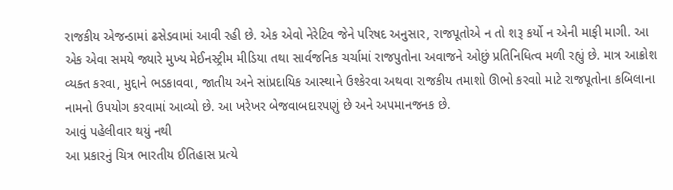રાજકીય એજન્ડામાં ઢસેડવામાં આવી રહી છે. એક એવો નેરેટિવ જેને પરિષદ અનુસાર, રાજપૂતોએ ન તો શરૂ કર્યો ન એની માફી માગી. આ એક એવા સમયે જ્યારે મુખ્ય મેઈનસ્ટ્રીમ મીડિયા તથા સાર્વજનિક ચર્ચામાં રાજપુતોના અવાજને ઓછું પ્રતિનિધિત્વ મળી રહ્યું છે. માત્ર આક્રોશ વ્યક્ત કરવા, મુદ્દાને ભડકાવવા, જાતીય અને સાંપ્રદાયિક આસ્થાને ઉશ્કેરવા અથવા રાજકીય તમાશો ઊભો કરવાો માટે રાજપૂતોના કબિલાના નામનો ઉપયોગ કરવામાં આવ્યો છે. આ ખરેખર બેજવાબદારપણું છે અને અપમાનજનક છે.
આવું પહેલીવાર થયું નથી
આ પ્રકારનું ચિત્ર ભારતીય ઈતિહાસ પ્રત્યે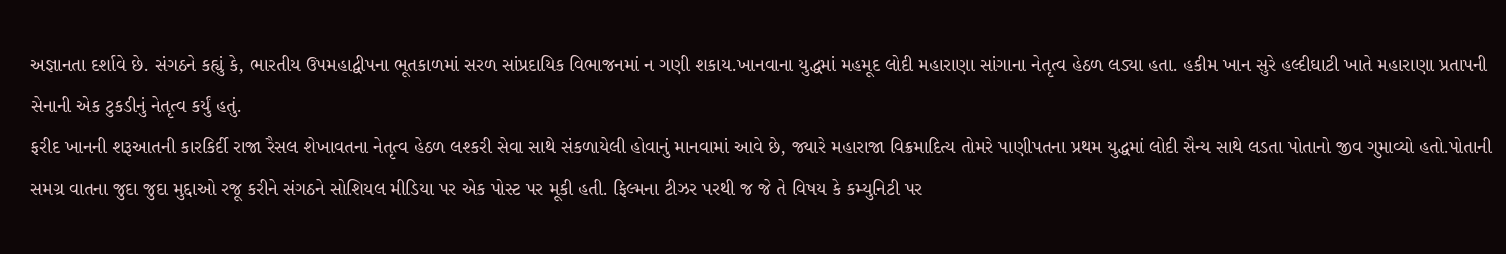અજ્ઞાનતા દર્શાવે છે. સંગઠને કહ્યું કે, ભારતીય ઉપમહાદ્વીપના ભૂતકાળમાં સરળ સાંપ્રદાયિક વિભાજનમાં ન ગણી શકાય.ખાનવાના યુદ્ધમાં મહમૂદ લોદી મહારાણા સાંગાના નેતૃત્વ હેઠળ લડ્યા હતા. હકીમ ખાન સુરે હલ્દીઘાટી ખાતે મહારાણા પ્રતાપની સેનાની એક ટુકડીનું નેતૃત્વ કર્યું હતું.
ફરીદ ખાનની શરૂઆતની કારકિર્દી રાજા રૈસલ શેખાવતના નેતૃત્વ હેઠળ લશ્કરી સેવા સાથે સંકળાયેલી હોવાનું માનવામાં આવે છે, જ્યારે મહારાજા વિક્રમાદિત્ય તોમરે પાણીપતના પ્રથમ યુદ્ધમાં લોદી સૈન્ય સાથે લડતા પોતાનો જીવ ગુમાવ્યો હતો.પોતાની સમગ્ર વાતના જુદા જુદા મુદ્દાઓ રજૂ કરીને સંગઠને સોશિયલ મીડિયા પર એક પોસ્ટ પર મૂકી હતી. ફિલ્મના ટીઝર પરથી જ જે તે વિષય કે કમ્યુનિટી પર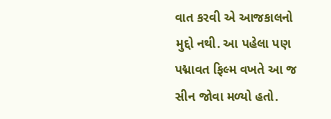વાત કરવી એ આજકાલનો મુદ્દો નથી. આ પહેલા પણ પદ્માવત ફિલ્મ વખતે આ જ સીન જોવા મળ્યો હતો.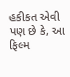હકીકત એવી પણ છે કે, આ ફિલ્મ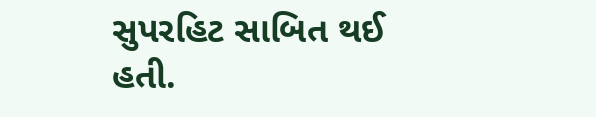સુપરહિટ સાબિત થઈ હતી.